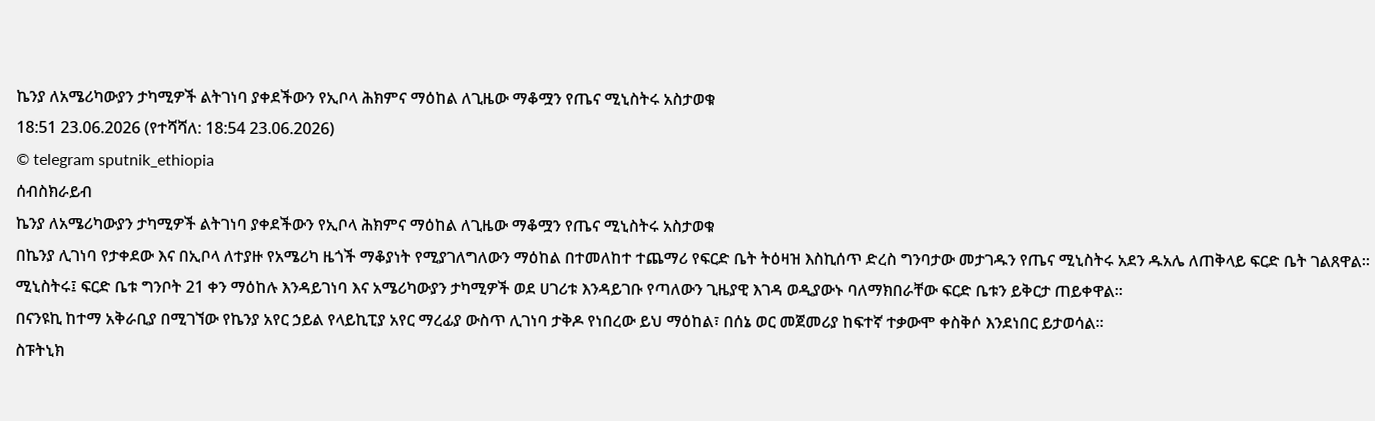ኬንያ ለአሜሪካውያን ታካሚዎች ልትገነባ ያቀደችውን የኢቦላ ሕክምና ማዕከል ለጊዜው ማቆሟን የጤና ሚኒስትሩ አስታወቁ
18:51 23.06.2026 (የተሻሻለ: 18:54 23.06.2026)
© telegram sputnik_ethiopia
ሰብስክራይብ
ኬንያ ለአሜሪካውያን ታካሚዎች ልትገነባ ያቀደችውን የኢቦላ ሕክምና ማዕከል ለጊዜው ማቆሟን የጤና ሚኒስትሩ አስታወቁ
በኬንያ ሊገነባ የታቀደው እና በኢቦላ ለተያዙ የአሜሪካ ዜጎች ማቆያነት የሚያገለግለውን ማዕከል በተመለከተ ተጨማሪ የፍርድ ቤት ትዕዛዝ እስኪሰጥ ድረስ ግንባታው መታገዱን የጤና ሚኒስትሩ አደን ዱአሌ ለጠቅላይ ፍርድ ቤት ገልጸዋል።
ሚኒስትሩ፤ ፍርድ ቤቱ ግንቦት 21 ቀን ማዕከሉ እንዳይገነባ እና አሜሪካውያን ታካሚዎች ወደ ሀገሪቱ እንዳይገቡ የጣለውን ጊዜያዊ እገዳ ወዲያውኑ ባለማክበራቸው ፍርድ ቤቱን ይቅርታ ጠይቀዋል።
በናንዩኪ ከተማ አቅራቢያ በሚገኘው የኬንያ አየር ኃይል የላይኪፒያ አየር ማረፊያ ውስጥ ሊገነባ ታቅዶ የነበረው ይህ ማዕከል፣ በሰኔ ወር መጀመሪያ ከፍተኛ ተቃውሞ ቀስቅሶ እንደነበር ይታወሳል።
ስፑትኒክ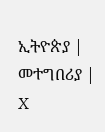ኢትዮጵያ | መተግበሪያ | X